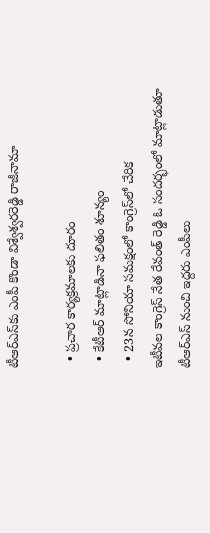టీఆర్ఎస్‌కు ఎంపీ కొండా విశ్వేశ్వరరెడ్డి రాజీనామా

  • ప్రచార కార్యక్రమాలకు దూరం
  • కేటీఆర్ మాట్లాడినా ఫలితం శూన్యం
  • 23న సోనియా సమక్షంలో కాంగ్రెస్‌లో చేరిక
ఇటీవల కాంగ్రెస్ నేత రేవంత్ రెడ్డి ఓ సందర్భంలో మాట్లాడుతూ టీఆర్ఎస్ నుంచి ఇద్దరు ఎంపీలు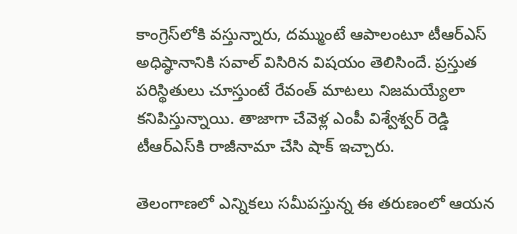కాంగ్రెస్‌లోకి వస్తున్నారు, దమ్ముంటే ఆపాలంటూ టీఆర్ఎస్ అధిష్ఠానానికి సవాల్ విసిరిన విషయం తెలిసిందే. ప్రస్తుత పరిస్థితులు చూస్తుంటే రేవంత్ మాటలు నిజమయ్యేలా కనిపిస్తున్నాయి. తాజాగా చేవెళ్ల ఎంపీ విశ్వేశ్వర్ రెడ్డి టీఆర్ఎస్‌కి రాజీనామా చేసి షాక్ ఇచ్చారు.

తెలంగాణలో ఎన్నికలు సమీపస్తున్న ఈ తరుణంలో ఆయన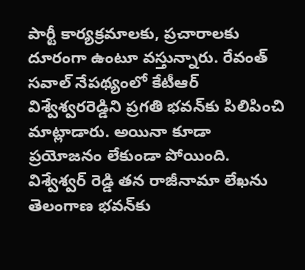పార్టీ కార్యక్రమాలకు, ప్రచారాలకు దూరంగా ఉంటూ వస్తున్నారు. రేవంత్ సవాల్ నేపథ్యంలో కేటీఆర్ విశ్వేశ్వరరెడ్డిని ప్రగతి భవన్‌కు పిలిపించి మాట్లాడారు. అయినా కూడా ప్రయోజనం లేకుండా పోయింది. విశ్వేశ్వర్ రెడ్డి తన రాజీనామా లేఖను తెలంగాణ భవన్‌కు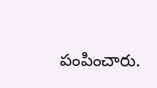పంపించారు.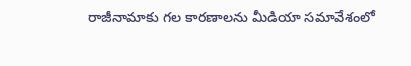రాజీనామాకు గల కారణాలను మీడియా సమావేశంలో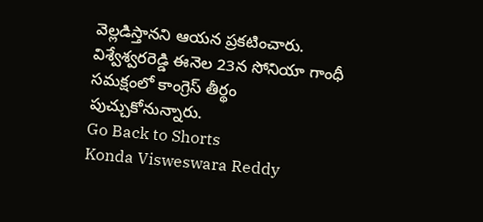వెల్లడిస్తానని ఆయన ప్రకటించారు. విశ్వేశ్వరరెడ్డి ఈనెల 23న సోనియా గాంధీ సమక్షంలో కాంగ్రెస్ తీర్థం పుచ్చుకోనున్నారు.
Go Back to Shorts
Konda Visweswara Reddy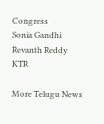Congress
Sonia Gandhi
Revanth Reddy
KTR

More Telugu News